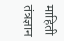माहिती तंत्रज्ञान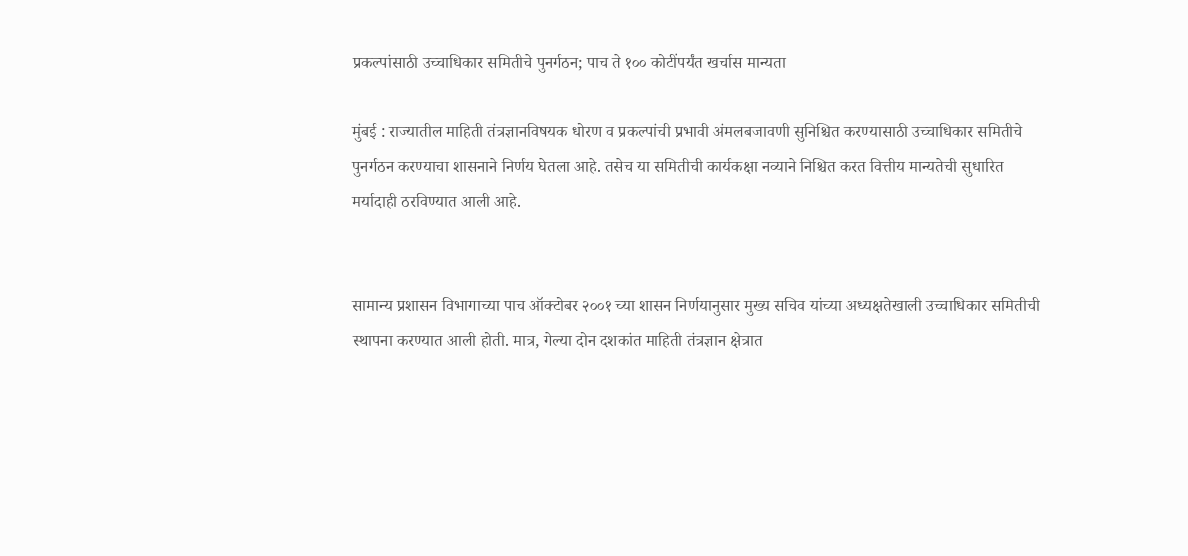प्रकल्पांसाठी उच्चाधिकार समितीचे पुनर्गठन; पाच ते १०० कोटींपर्यंत खर्चास मान्यता

मुंबई : राज्यातील माहिती तंत्रज्ञानविषयक धोरण व प्रकल्पांची प्रभावी अंमलबजावणी सुनिश्चित करण्यासाठी उच्चाधिकार समितीचे पुनर्गठन करण्याचा शासनाने निर्णय घेतला आहे. तसेच या समितीची कार्यकक्षा नव्याने निश्चित करत वित्तीय मान्यतेची सुधारित मर्यादाही ठरविण्यात आली आहे.


सामान्य प्रशासन विभागाच्या पाच ऑक्टोबर २००१ च्या शासन निर्णयानुसार मुख्य सचिव यांच्या अध्यक्षतेखाली उच्चाधिकार समितीची स्थापना करण्यात आली होती. मात्र, गेल्या दोन दशकांत माहिती तंत्रज्ञान क्षेत्रात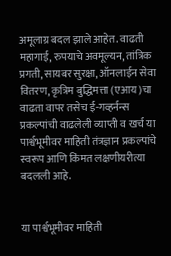अमूलाग्र बदल झाले आहेत. वाढती महागाई, रुपयाचे अवमूल्यन, तांत्रिक प्रगती, सायबर सुरक्षा, ऑनलाईन सेवा वितरण, कृत्रिम बुद्धिमत्ता (एआय)चा वाढता वापर तसेच ई-गव्हर्नन्स प्रकल्पांची वाढलेली व्याप्ती व खर्च या पार्श्वभूमीवर माहिती तंत्रज्ञान प्रकल्पांचे स्वरूप आणि किंमत लक्षणीयरीत्या बदलली आहे.


या पार्श्वभूमीवर माहिती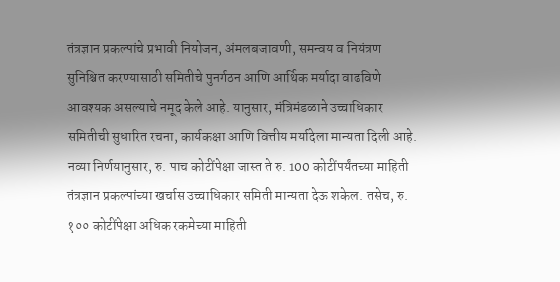तंत्रज्ञान प्रकल्पांचे प्रभावी नियोजन, अंमलबजावणी, समन्वय व नियंत्रण सुनिश्चित करण्यासाठी समितीचे पुनर्गठन आणि आर्थिक मर्यादा वाढविणे आवश्यक असल्याचे नमूद केले आहे. यानुसार, मंत्रिमंडळाने उच्चाधिकार समितीची सुधारित रचना, कार्यकक्षा आणि वित्तीय मर्यादेला मान्यता दिली आहे. नव्या निर्णयानुसार, रु. पाच कोटींपेक्षा जास्त ते रु. 100 कोटींपर्यंतच्या माहिती तंत्रज्ञान प्रकल्पांच्या खर्चास उच्चाधिकार समिती मान्यता देऊ शकेल. तसेच, रु. १०० कोटींपेक्षा अधिक रकमेच्या माहिती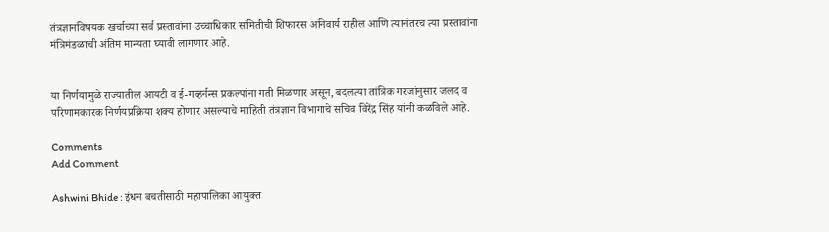तंत्रज्ञानविषयक खर्चाच्या सर्व प्रस्तावांना उच्चाधिकार समितीची शिफारस अनिवार्य राहील आणि त्यानंतरच त्या प्रस्तावांना मंत्रिमंडळाची अंतिम मान्यता घ्यावी लागणार आहे.


या निर्णयामुळे राज्यातील आयटी व ई-गव्हर्नन्स प्रकल्पांना गती मिळणार असून, बदलत्या तांत्रिक गरजांनुसार जलद व परिणामकारक निर्णयप्रक्रिया शक्य होणार असल्याचे माहिती तंत्रज्ञान विभागाचे सचिव विरेंद्र सिंह यांनी कळविले आहे.

Comments
Add Comment

Ashwini Bhide : इंधन बचतीसाठी महापालिका आयुक्त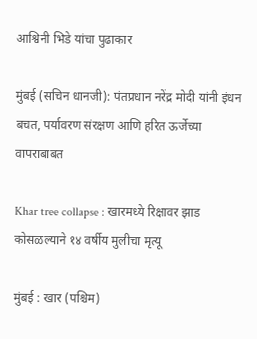आश्विनी भिडे यांचा पुढाकार

मुंबई (सचिन धानजी): पंतप्रधान नरेंद्र मोदी यांनी इंधन बचत, पर्यावरण संरक्षण आणि हरित ऊर्जेच्या वापराबाबत

Khar tree collapse : खारमध्ये रिक्षावर झाड कोसळल्याने १४ वर्षीय मुलीचा मृत्यू

मुंबई : खार (पश्चिम)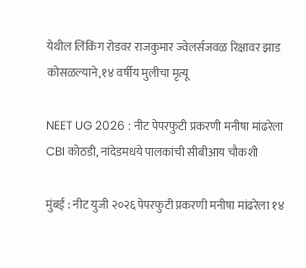येथील लिंकिंग रोडवर राजकुमार ज्वेलर्सजवळ रिक्षावर झाड कोसळल्याने,१४ वर्षीय मुलीचा मृत्यू

NEET UG 2026 : नीट पेपरफुटी प्रकरणी मनीषा मांढरेला CBI कोठडी, नांदेडमधये पालकांची सीबीआय चौकशी

मुंबई : नीट युजी २०२६ पेपरफुटी प्रकरणी मनीषा मांढरेला १४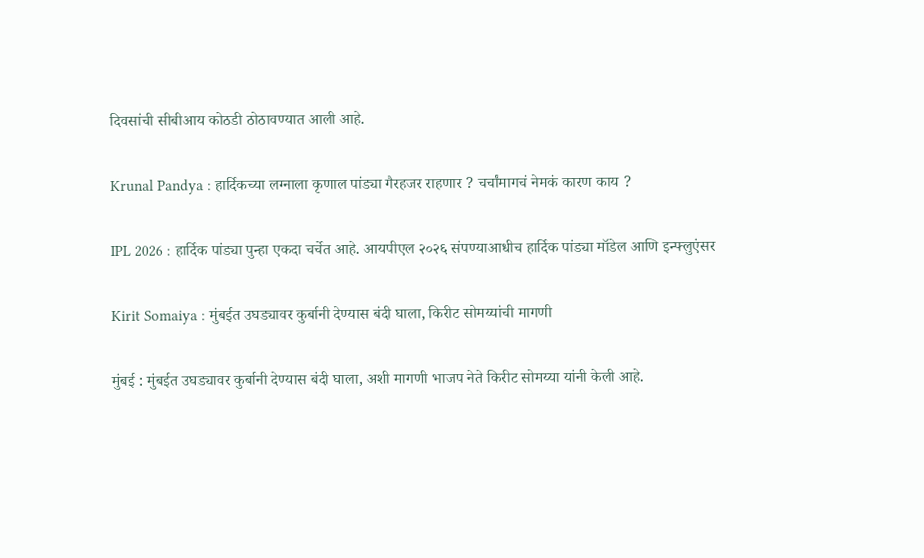दिवसांची सीबीआय कोठडी ठोठावण्यात आली आहे.

Krunal Pandya : हार्दिकच्या लग्नाला कृणाल पांड्या गैरहजर राहणार ? चर्चांमागचं नेमकं कारण काय ?

IPL 2026 : हार्दिक पांड्या पुन्हा एकदा चर्चेत आहे. आयपीएल २०२६ संपण्याआधीच हार्दिक पांड्या मॉडेल आणि इन्फ्लुएंसर

Kirit Somaiya : मुंबईत उघड्यावर कुर्बानी देण्यास बंदी घाला, किरीट सोमय्यांची मागणी

मुंबई : मुंबईत उघड्यावर कुर्बानी देण्यास बंदी घाला, अशी मागणी भाजप नेते किरीट सोमय्या यांनी केली आहे.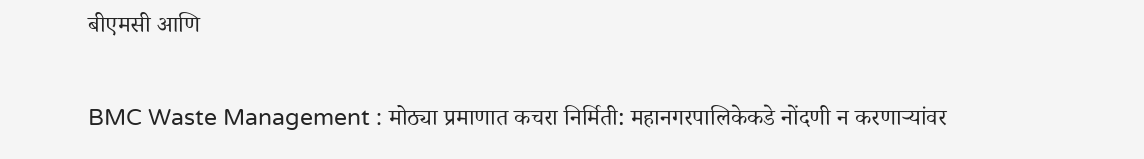बीएमसी आणि

BMC Waste Management : मोठ्या प्रमाणात कचरा निर्मिती: महानगरपालिकेकडे नोंदणी न करणाऱ्यांवर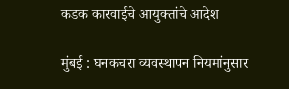कडक कारवाईचे आयुक्तांचे आदेश

मुंबई : घनकचरा व्यवस्थापन नियमांनुसार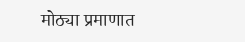मोठ्या प्रमाणात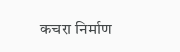कचरा निर्माण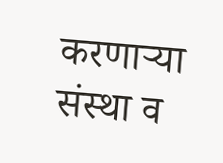करणाऱ्या संस्था व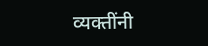व्यक्तींनी